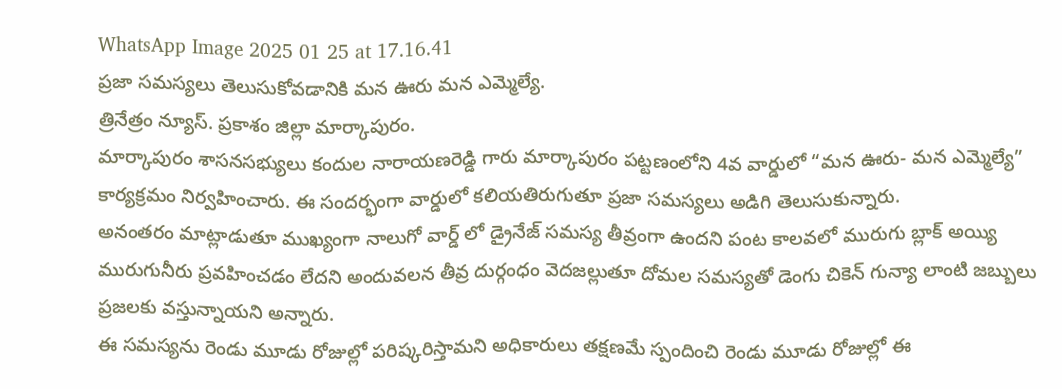WhatsApp Image 2025 01 25 at 17.16.41
ప్రజా సమస్యలు తెలుసుకోవడానికి మన ఊరు మన ఎమ్మెల్యే.
త్రినేత్రం న్యూస్. ప్రకాశం జిల్లా మార్కాపురం.
మార్కాపురం శాసనసభ్యులు కందుల నారాయణరెడ్డి గారు మార్కాపురం పట్టణంలోని 4వ వార్డులో “మన ఊరు- మన ఎమ్మెల్యే” కార్యక్రమం నిర్వహించారు. ఈ సందర్భంగా వార్డులో కలియతిరుగుతూ ప్రజా సమస్యలు అడిగి తెలుసుకున్నారు.
అనంతరం మాట్లాడుతూ ముఖ్యంగా నాలుగో వార్డ్ లో డ్రైనేజ్ సమస్య తీవ్రంగా ఉందని పంట కాలవలో మురుగు బ్లాక్ అయ్యి మురుగునీరు ప్రవహించడం లేదని అందువలన తీవ్ర దుర్గంధం వెదజల్లుతూ దోమల సమస్యతో డెంగు చికెన్ గున్యా లాంటి జబ్బులు ప్రజలకు వస్తున్నాయని అన్నారు.
ఈ సమస్యను రెండు మూడు రోజుల్లో పరిష్కరిస్తామని అధికారులు తక్షణమే స్పందించి రెండు మూడు రోజుల్లో ఈ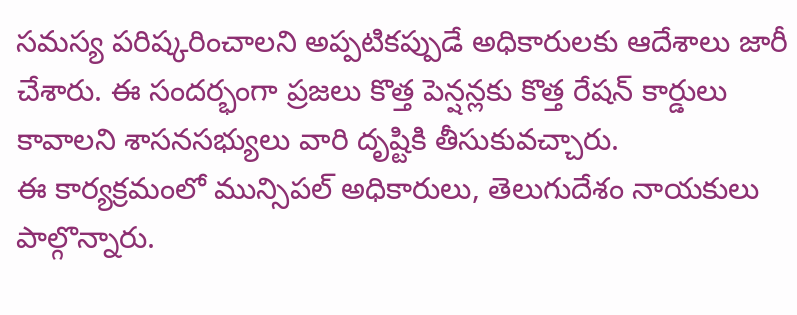సమస్య పరిష్కరించాలని అప్పటికప్పుడే అధికారులకు ఆదేశాలు జారీ చేశారు. ఈ సందర్భంగా ప్రజలు కొత్త పెన్షన్లకు కొత్త రేషన్ కార్డులు కావాలని శాసనసభ్యులు వారి దృష్టికి తీసుకువచ్చారు.
ఈ కార్యక్రమంలో మున్సిపల్ అధికారులు, తెలుగుదేశం నాయకులు పాల్గొన్నారు.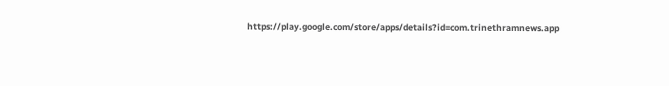https://play.google.com/store/apps/details?id=com.trinethramnews.app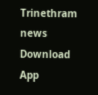Trinethram news
Download App